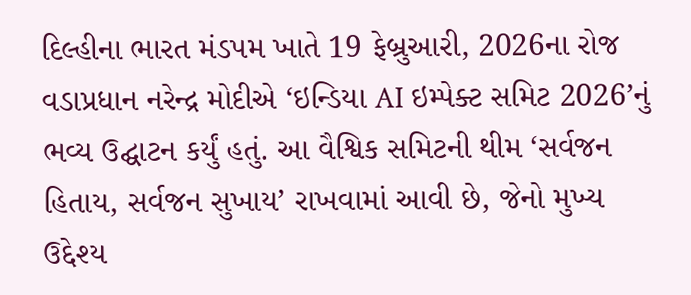દિલ્હીના ભારત મંડપમ ખાતે 19 ફેબ્રુઆરી, 2026ના રોજ વડાપ્રધાન નરેન્દ્ર મોદીએ ‘ઇન્ડિયા AI ઇમ્પેક્ટ સમિટ 2026’નું ભવ્ય ઉદ્ઘાટન કર્યું હતું. આ વૈશ્વિક સમિટની થીમ ‘સર્વજન હિતાય, સર્વજન સુખાય’ રાખવામાં આવી છે, જેનો મુખ્ય ઉદ્દેશ્ય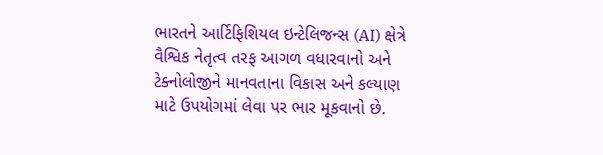ભારતને આર્ટિફિશિયલ ઇન્ટેલિજન્સ (AI) ક્ષેત્રે વૈશ્વિક નેતૃત્વ તરફ આગળ વધારવાનો અને ટેક્નોલોજીને માનવતાના વિકાસ અને કલ્યાણ માટે ઉપયોગમાં લેવા પર ભાર મૂકવાનો છે.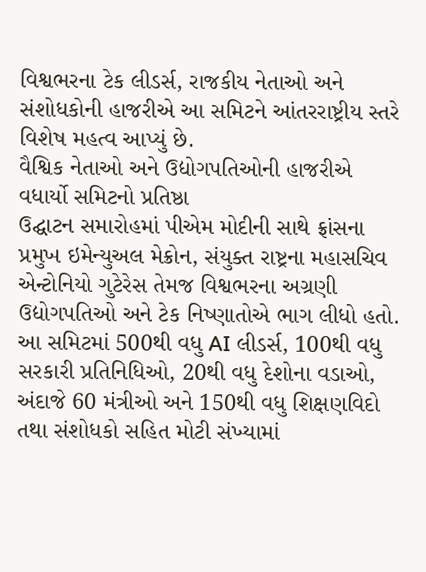વિશ્વભરના ટેક લીડર્સ, રાજકીય નેતાઓ અને સંશોધકોની હાજરીએ આ સમિટને આંતરરાષ્ટ્રીય સ્તરે વિશેષ મહત્વ આપ્યું છે.
વૈશ્વિક નેતાઓ અને ઉદ્યોગપતિઓની હાજરીએ વધાર્યો સમિટનો પ્રતિષ્ઠા
ઉદ્ઘાટન સમારોહમાં પીએમ મોદીની સાથે ફ્રાંસના પ્રમુખ ઇમેન્યુઅલ મેક્રોન, સંયુક્ત રાષ્ટ્રના મહાસચિવ એન્ટોનિયો ગુટેરેસ તેમજ વિશ્વભરના અગ્રણી ઉદ્યોગપતિઓ અને ટેક નિષ્ણાતોએ ભાગ લીધો હતો. આ સમિટમાં 500થી વધુ AI લીડર્સ, 100થી વધુ સરકારી પ્રતિનિધિઓ, 20થી વધુ દેશોના વડાઓ, અંદાજે 60 મંત્રીઓ અને 150થી વધુ શિક્ષણવિદો તથા સંશોધકો સહિત મોટી સંખ્યામાં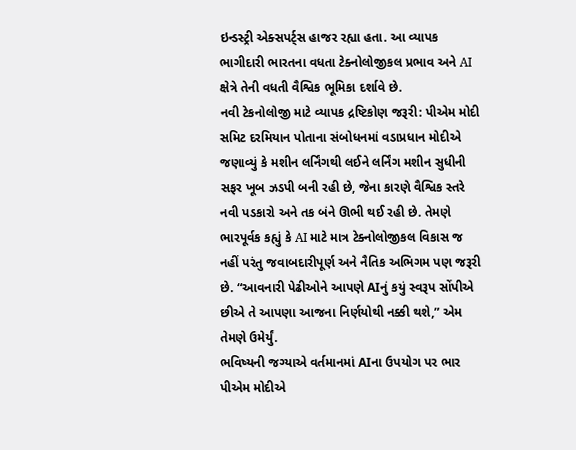ઇન્ડસ્ટ્રી એક્સપર્ટ્સ હાજર રહ્યા હતા. આ વ્યાપક ભાગીદારી ભારતના વધતા ટેક્નોલોજીકલ પ્રભાવ અને AI ક્ષેત્રે તેની વધતી વૈશ્વિક ભૂમિકા દર્શાવે છે.
નવી ટેકનોલોજી માટે વ્યાપક દ્રષ્ટિકોણ જરૂરી: પીએમ મોદી
સમિટ દરમિયાન પોતાના સંબોધનમાં વડાપ્રધાન મોદીએ જણાવ્યું કે મશીન લર્નિંગથી લઈને લર્નિંગ મશીન સુધીની સફર ખૂબ ઝડપી બની રહી છે, જેના કારણે વૈશ્વિક સ્તરે નવી પડકારો અને તક બંને ઊભી થઈ રહી છે. તેમણે ભારપૂર્વક કહ્યું કે AI માટે માત્ર ટેક્નોલોજીકલ વિકાસ જ નહીં પરંતુ જવાબદારીપૂર્ણ અને નૈતિક અભિગમ પણ જરૂરી છે. “આવનારી પેઢીઓને આપણે AIનું કયું સ્વરૂપ સોંપીએ છીએ તે આપણા આજના નિર્ણયોથી નક્કી થશે,” એમ તેમણે ઉમેર્યું.
ભવિષ્યની જગ્યાએ વર્તમાનમાં AIના ઉપયોગ પર ભાર
પીએમ મોદીએ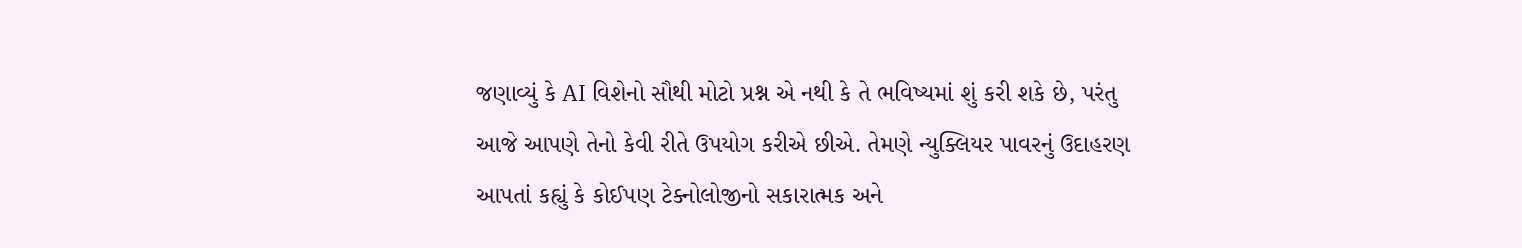જણાવ્યું કે AI વિશેનો સૌથી મોટો પ્રશ્ન એ નથી કે તે ભવિષ્યમાં શું કરી શકે છે, પરંતુ આજે આપણે તેનો કેવી રીતે ઉપયોગ કરીએ છીએ. તેમણે ન્યુક્લિયર પાવરનું ઉદાહરણ આપતાં કહ્યું કે કોઈપણ ટેક્નોલોજીનો સકારાત્મક અને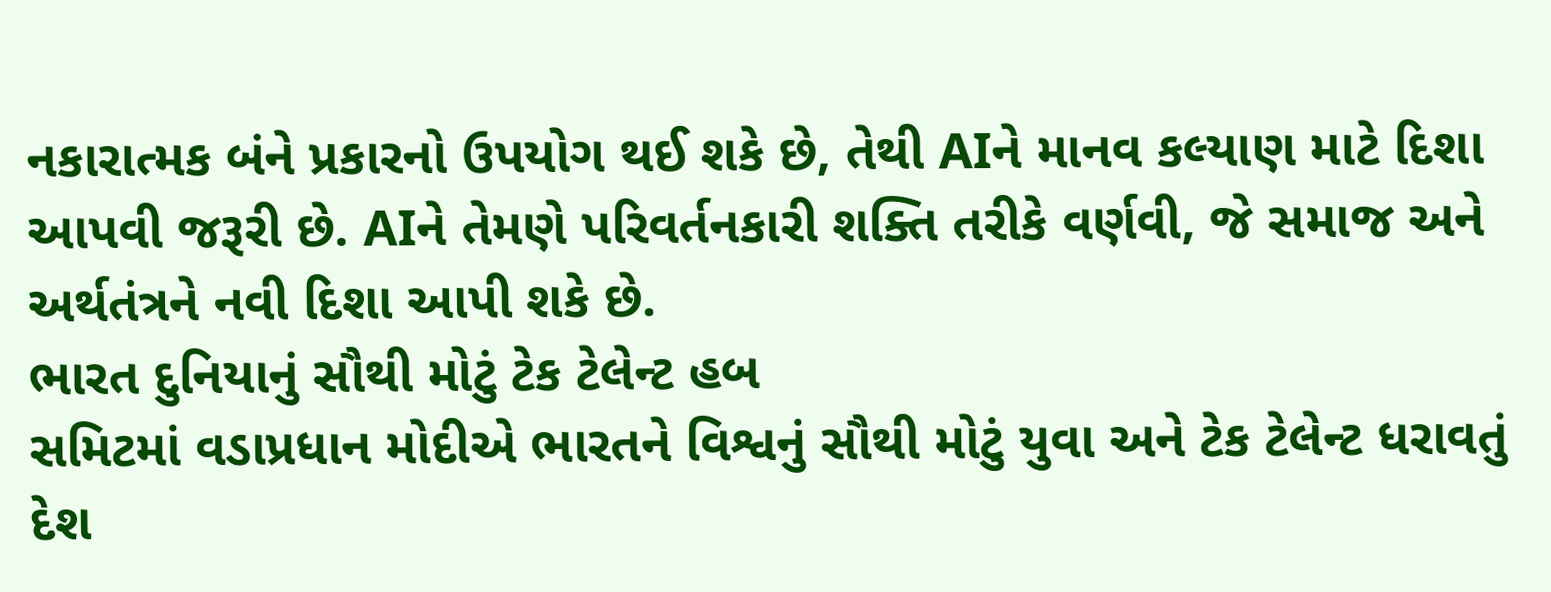નકારાત્મક બંને પ્રકારનો ઉપયોગ થઈ શકે છે, તેથી AIને માનવ કલ્યાણ માટે દિશા આપવી જરૂરી છે. AIને તેમણે પરિવર્તનકારી શક્તિ તરીકે વર્ણવી, જે સમાજ અને અર્થતંત્રને નવી દિશા આપી શકે છે.
ભારત દુનિયાનું સૌથી મોટું ટેક ટેલેન્ટ હબ
સમિટમાં વડાપ્રધાન મોદીએ ભારતને વિશ્વનું સૌથી મોટું યુવા અને ટેક ટેલેન્ટ ધરાવતું દેશ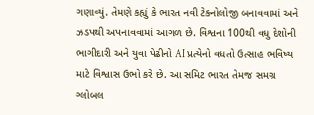ગણાવ્યું. તેમણે કહ્યું કે ભારત નવી ટેક્નોલોજી બનાવવામાં અને ઝડપથી અપનાવવામાં આગળ છે. વિશ્વના 100થી વધુ દેશોની ભાગીદારી અને યુવા પેઢીનો AI પ્રત્યેનો વધતો ઉત્સાહ ભવિષ્ય માટે વિશ્વાસ ઉભો કરે છે. આ સમિટ ભારત તેમજ સમગ્ર ગ્લોબલ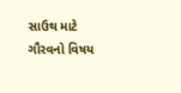સાઉથ માટે ગૌરવનો વિષય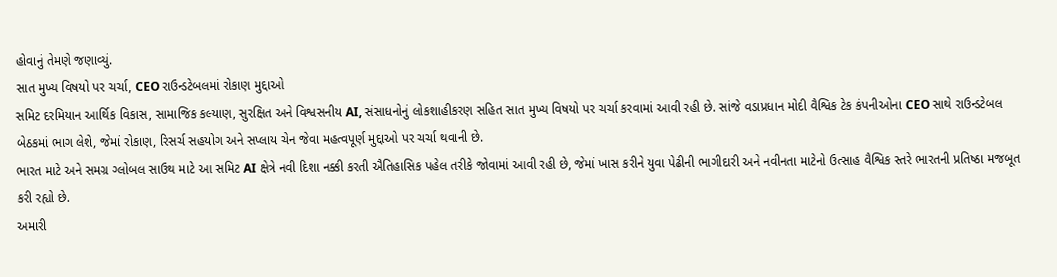હોવાનું તેમણે જણાવ્યું.
સાત મુખ્ય વિષયો પર ચર્ચા, CEO રાઉન્ડટેબલમાં રોકાણ મુદ્દાઓ
સમિટ દરમિયાન આર્થિક વિકાસ, સામાજિક કલ્યાણ, સુરક્ષિત અને વિશ્વસનીય AI, સંસાધનોનું લોકશાહીકરણ સહિત સાત મુખ્ય વિષયો પર ચર્ચા કરવામાં આવી રહી છે. સાંજે વડાપ્રધાન મોદી વૈશ્વિક ટેક કંપનીઓના CEO સાથે રાઉન્ડટેબલ બેઠકમાં ભાગ લેશે, જેમાં રોકાણ, રિસર્ચ સહયોગ અને સપ્લાય ચેન જેવા મહત્વપૂર્ણ મુદ્દાઓ પર ચર્ચા થવાની છે.
ભારત માટે અને સમગ્ર ગ્લોબલ સાઉથ માટે આ સમિટ AI ક્ષેત્રે નવી દિશા નક્કી કરતી ઐતિહાસિક પહેલ તરીકે જોવામાં આવી રહી છે, જેમાં ખાસ કરીને યુવા પેઢીની ભાગીદારી અને નવીનતા માટેનો ઉત્સાહ વૈશ્વિક સ્તરે ભારતની પ્રતિષ્ઠા મજબૂત કરી રહ્યો છે.
અમારી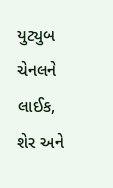યુટ્યુબ ચેનલને લાઈક, શેર અને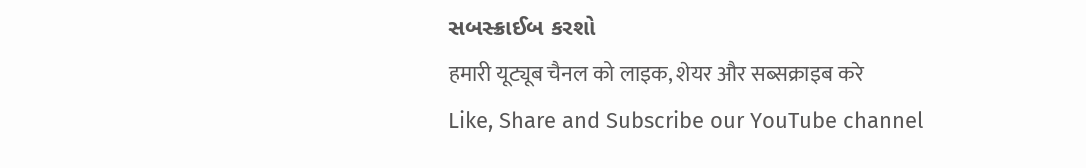સબસ્ક્રાઈબ કરશો
हमारी यूट्यूब चैनल को लाइक, शेयर और सब्सक्राइब करे
Like, Share and Subscribe our YouTube channel